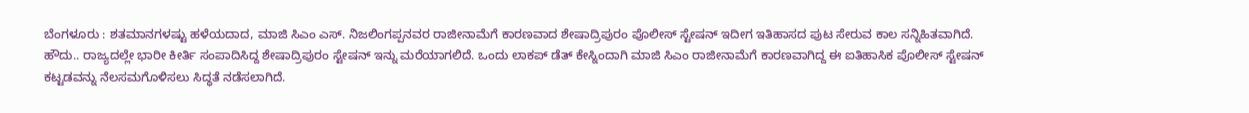ಬೆಂಗಳೂರು : ಶತಮಾನಗಳಷ್ಟು ಹಳೆಯದಾದ, ಮಾಜಿ ಸಿಎಂ ಎಸ್. ನಿಜಲಿಂಗಪ್ಪನವರ ರಾಜೀನಾಮೆಗೆ ಕಾರಣವಾದ ಶೇಷಾದ್ರಿಪುರಂ ಪೊಲೀಸ್ ಸ್ಟೇಷನ್ ಇದೀಗ ಇತಿಹಾಸದ ಪುಟ ಸೇರುವ ಕಾಲ ಸನ್ನಿಹಿತವಾಗಿದೆ.
ಹೌದು.. ರಾಜ್ಯದಲ್ಲೇ ಭಾರೀ ಕೀರ್ತಿ ಸಂಪಾದಿಸಿದ್ದ ಶೇಷಾದ್ರಿಪುರಂ ಸ್ಟೇಷನ್ ಇನ್ನು ಮರೆಯಾಗಲಿದೆ. ಒಂದು ಲಾಕಪ್ ಡೆತ್ ಕೇಸ್ನಿಂದಾಗಿ ಮಾಜಿ ಸಿಎಂ ರಾಜೀನಾಮೆಗೆ ಕಾರಣವಾಗಿದ್ದ ಈ ಐತಿಹಾಸಿಕ ಪೊಲೀಸ್ ಸ್ಟೇಷನ್ ಕಟ್ಟಡವನ್ನು ನೆಲಸಮಗೊಳಿಸಲು ಸಿದ್ಧತೆ ನಡೆಸಲಾಗಿದೆ.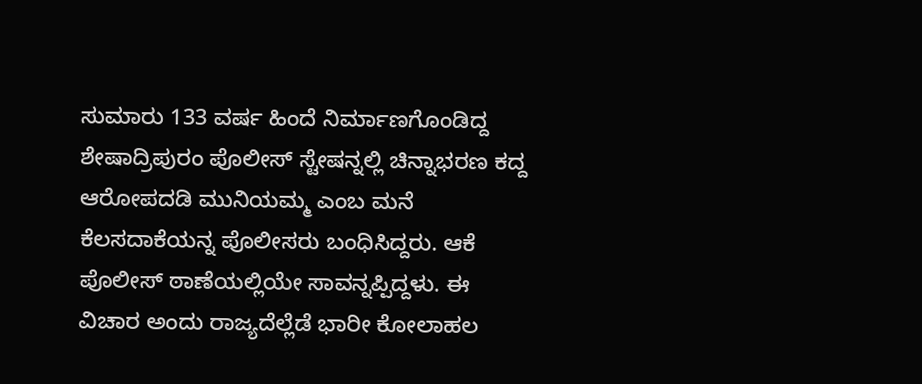ಸುಮಾರು 133 ವರ್ಷ ಹಿಂದೆ ನಿರ್ಮಾಣಗೊಂಡಿದ್ದ ಶೇಷಾದ್ರಿಪುರಂ ಪೊಲೀಸ್ ಸ್ಟೇಷನ್ನಲ್ಲಿ ಚಿನ್ನಾಭರಣ ಕದ್ದ ಆರೋಪದಡಿ ಮುನಿಯಮ್ಮ ಎಂಬ ಮನೆ ಕೆಲಸದಾಕೆಯನ್ನ ಪೊಲೀಸರು ಬಂಧಿಸಿದ್ದರು. ಆಕೆ ಪೊಲೀಸ್ ಠಾಣೆಯಲ್ಲಿಯೇ ಸಾವನ್ನಪ್ಪಿದ್ದಳು. ಈ ವಿಚಾರ ಅಂದು ರಾಜ್ಯದೆಲ್ಲೆಡೆ ಭಾರೀ ಕೋಲಾಹಲ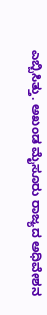ಎಬ್ಬಿಸಿತ್ತು. ಅಖಂಡ ಮೈಸೂರು ರಾಜ್ಯದ ಅಧಿವೇಶನ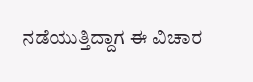ನಡೆಯುತ್ತಿದ್ದಾಗ ಈ ವಿಚಾರ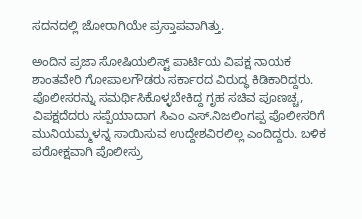ಸದನದಲ್ಲಿ ಜೋರಾಗಿಯೇ ಪ್ರಸ್ತಾಪವಾಗಿತ್ತು.

ಅಂದಿನ ಪ್ರಜಾ ಸೋಷಿಯಲಿಸ್ಟ್ ಪಾರ್ಟಿಯ ವಿಪಕ್ಷ ನಾಯಕ ಶಾಂತವೇರಿ ಗೋಪಾಲಗೌಡರು ಸರ್ಕಾರದ ವಿರುದ್ಧ ಕಿಡಿಕಾರಿದ್ದರು. ಪೊಲೀಸರನ್ನು ಸಮರ್ಥಿಸಿಕೊಳ್ಳಬೇಕಿದ್ದ ಗೃಹ ಸಚಿವ ಪೂಣಚ್ಚ, ವಿಪಕ್ಷದೆದರು ಸಪ್ಪೆಯಾದಾಗ ಸಿಎಂ ಎಸ್.ನಿಜಲಿಂಗಪ್ಪ ಪೊಲೀಸರಿಗೆ ಮುನಿಯಮ್ಮಳನ್ನ ಸಾಯಿಸುವ ಉದ್ದೇಶವಿರಲಿಲ್ಲ ಎಂದಿದ್ದರು. ಬಳಿಕ ಪರೋಕ್ಷವಾಗಿ ಪೊಲೀಸ್ರು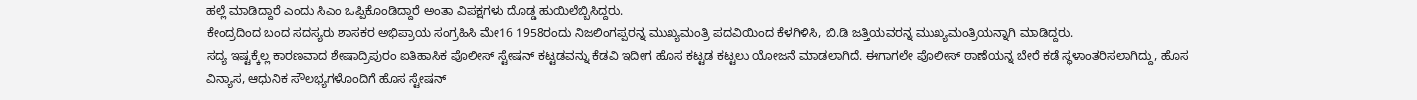ಹಲ್ಲೆ ಮಾಡಿದ್ದಾರೆ ಎಂದು ಸಿಎಂ ಒಪ್ಪಿಕೊಂಡಿದ್ದಾರೆ ಅಂತಾ ವಿಪಕ್ಷಗಳು ದೊಡ್ಡ ಹುಯಿಲೆಬ್ಬಿಸಿದ್ದರು.
ಕೇಂದ್ರದಿಂದ ಬಂದ ಸದಸ್ಯರು ಶಾಸಕರ ಅಭಿಪ್ರಾಯ ಸಂಗ್ರಹಿಸಿ ಮೇ16 1958ರಂದು ನಿಜಲಿಂಗಪ್ಪರನ್ನ ಮುಖ್ಯಮಂತ್ರಿ ಪದವಿಯಿಂದ ಕೆಳಗಿಳಿಸಿ, ಬಿ.ಡಿ ಜತ್ತಿಯವರನ್ನ ಮುಖ್ಯಮಂತ್ರಿಯನ್ನಾಗಿ ಮಾಡಿದ್ದರು.
ಸದ್ಯ ಇಷ್ಟಕ್ಕೆಲ್ಲ ಕಾರಣವಾದ ಶೇಷಾದ್ರಿಪುರಂ ಐತಿಹಾಸಿಕ ಪೊಲೀಸ್ ಸ್ಟೇಷನ್ ಕಟ್ಟಡವನ್ನು ಕೆಡವಿ ಇದೀಗ ಹೊಸ ಕಟ್ಟಡ ಕಟ್ಟಲು ಯೋಜನೆ ಮಾಡಲಾಗಿದೆ. ಈಗಾಗಲೇ ಪೊಲೀಸ್ ಠಾಣೆಯನ್ನ ಬೇರೆ ಕಡೆ ಸ್ಥಳಾಂತರಿಸಲಾಗಿದ್ದು, ಹೊಸ ವಿನ್ಯಾಸ, ಆಧುನಿಕ ಸೌಲಭ್ಯಗಳೊಂದಿಗೆ ಹೊಸ ಸ್ಟೇಷನ್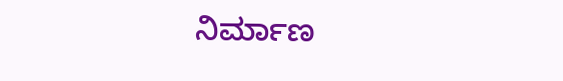ನಿರ್ಮಾಣ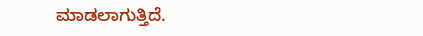ಮಾಡಲಾಗುತ್ತಿದೆ.